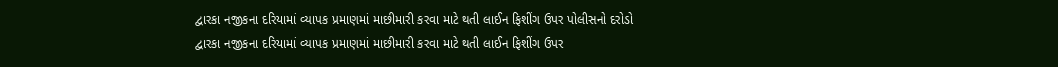દ્વારકા નજીકના દરિયામાં વ્યાપક પ્રમાણમાં માછીમારી કરવા માટે થતી લાઈન ફિશીંગ ઉપર પોલીસનો દરોડો
દ્વારકા નજીકના દરિયામાં વ્યાપક પ્રમાણમાં માછીમારી કરવા માટે થતી લાઈન ફિશીંગ ઉપર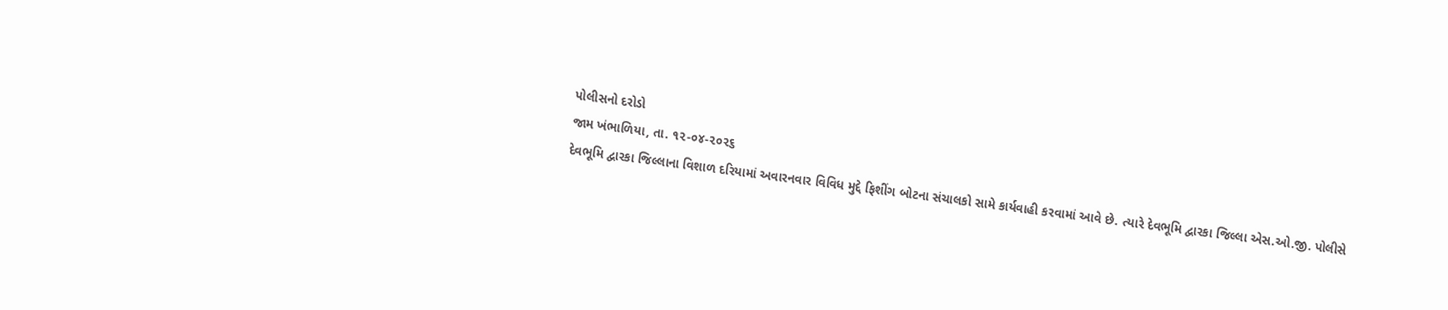પોલીસનો દરોડો
જામ ખંભાળિયા, તા. ૧૨-૦૪-૨૦૨૬
દેવભૂમિ દ્વારકા જિલ્લાના વિશાળ દરિયામાં અવારનવાર વિવિધ મુદ્દે ફિશીંગ બોટના સંચાલકો સામે કાર્યવાહી કરવામાં આવે છે. ત્યારે દેવભૂમિ દ્વારકા જિલ્લા એસ.ઓ.જી. પોલીસે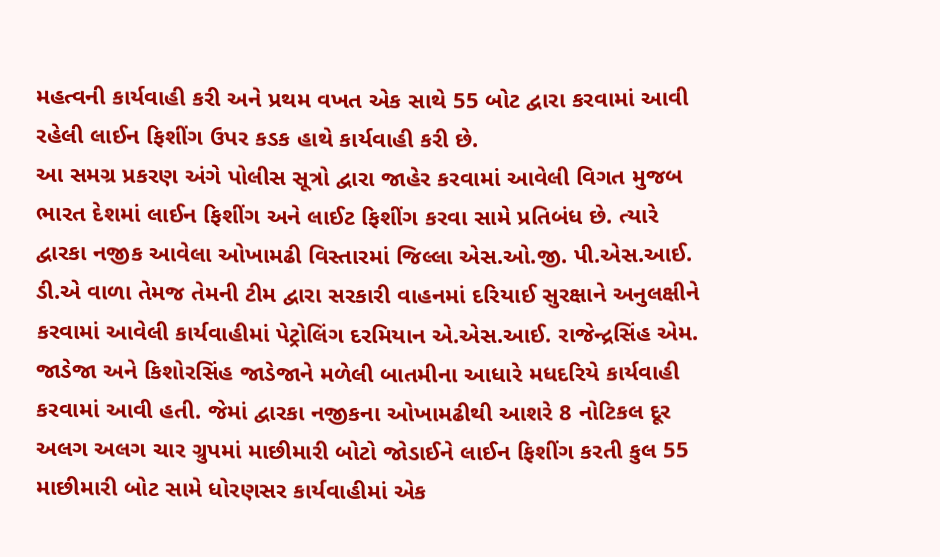મહત્વની કાર્યવાહી કરી અને પ્રથમ વખત એક સાથે 55 બોટ દ્વારા કરવામાં આવી રહેલી લાઈન ફિશીંગ ઉપર કડક હાથે કાર્યવાહી કરી છે.
આ સમગ્ર પ્રકરણ અંગે પોલીસ સૂત્રો દ્વારા જાહેર કરવામાં આવેલી વિગત મુજબ ભારત દેશમાં લાઈન ફિશીંગ અને લાઈટ ફિશીંગ કરવા સામે પ્રતિબંધ છે. ત્યારે દ્વારકા નજીક આવેલા ઓખામઢી વિસ્તારમાં જિલ્લા એસ.ઓ.જી. પી.એસ.આઈ. ડી.એ વાળા તેમજ તેમની ટીમ દ્વારા સરકારી વાહનમાં દરિયાઈ સુરક્ષાને અનુલક્ષીને કરવામાં આવેલી કાર્યવાહીમાં પેટ્રોલિંગ દરમિયાન એ.એસ.આઈ. રાજેન્દ્રસિંહ એમ. જાડેજા અને કિશોરસિંહ જાડેજાને મળેલી બાતમીના આધારે મધદરિયે કાર્યવાહી કરવામાં આવી હતી. જેમાં દ્વારકા નજીકના ઓખામઢીથી આશરે 8 નોટિકલ દૂર અલગ અલગ ચાર ગ્રુપમાં માછીમારી બોટો જોડાઈને લાઈન ફિશીંગ કરતી કુલ 55 માછીમારી બોટ સામે ધોરણસર કાર્યવાહીમાં એક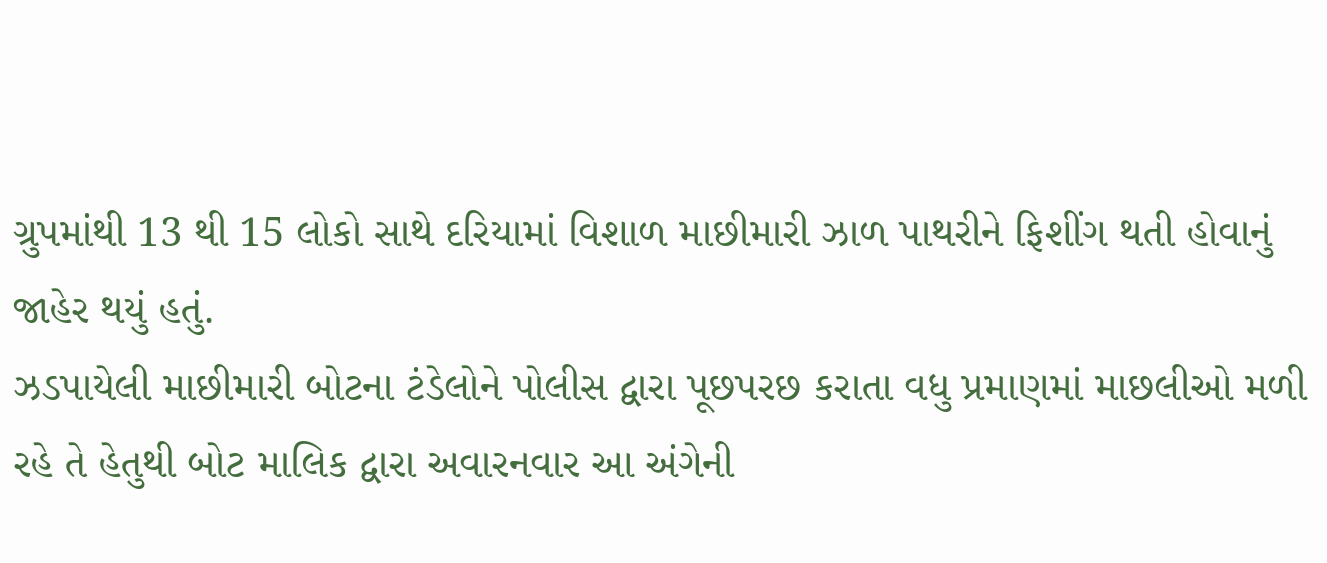ગ્રુપમાંથી 13 થી 15 લોકો સાથે દરિયામાં વિશાળ માછીમારી ઝાળ પાથરીને ફિશીંગ થતી હોવાનું જાહેર થયું હતું.
ઝડપાયેલી માછીમારી બોટના ટંડેલોને પોલીસ દ્વારા પૂછપરછ કરાતા વધુ પ્રમાણમાં માછલીઓ મળી રહે તે હેતુથી બોટ માલિક દ્વારા અવારનવાર આ અંગેની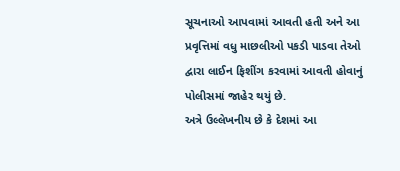સૂચનાઓ આપવામાં આવતી હતી અને આ પ્રવૃત્તિમાં વધુ માછલીઓ પકડી પાડવા તેઓ દ્વારા લાઈન ફિશીંગ કરવામાં આવતી હોવાનું પોલીસમાં જાહેર થયું છે.
અત્રે ઉલ્લેખનીય છે કે દેશમાં આ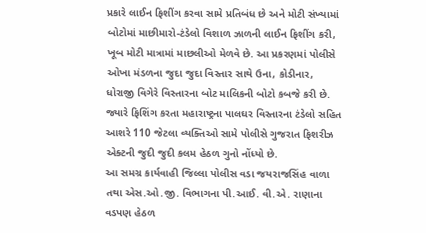પ્રકારે લાઈન ફિશીંગ કરવા સામે પ્રતિબંધ છે અને મોટી સંખ્યામાં બોટોમાં માછીમારો-ટંડેલો વિશાળ ઝાળની લાઈન ફિશીંગ કરી, ખૂબ મોટી માત્રામાં માછલીઓ મેળવે છે. આ પ્રકરણમાં પોલીસે ઓખા મંડળના જુદા જુદા વિસ્તાર સાથે ઉના, કોડીનાર, ધોરાજી વિગેરે વિસ્તારના બોટ માલિકની બોટો કબજે કરી છે. જ્યારે ફિશિંગ કરતા મહારાષ્ટ્રના પાલઘર વિસ્તારના ટંડેલો સહિત આશરે 110 જેટલા વ્યક્તિઓ સામે પોલીસે ગુજરાત ફિશરીઝ એક્ટની જુદી જુદી કલમ હેઠળ ગુનો નોંધ્યો છે.
આ સમગ્ર કાર્યવાહી જિલ્લા પોલીસ વડા જયરાજસિંહ વાળા તથા એસ.ઓ.જી. વિભાગના પી.આઈ. વી.એ. રાણાના વડપણ હેઠળ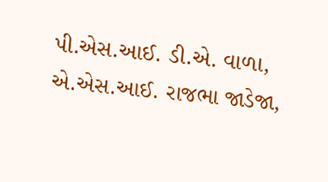પી.એસ.આઈ. ડી.એ. વાળા, એ.એસ.આઈ. રાજભા જાડેજા,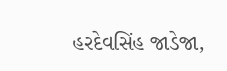હરદેવસિંહ જાડેજા,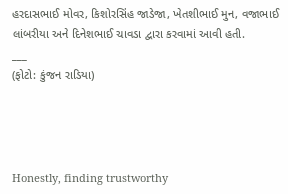હરદાસભાઈ મોવર, કિશોરસિંહ જાડેજા, ખેતશીભાઈ મુન, વજાભાઈ લાંબરીયા અને દિનેશભાઈ ચાવડા દ્વારા કરવામાં આવી હતી.
___
(ફોટો: કુંજન રાડિયા)




Honestly, finding trustworthy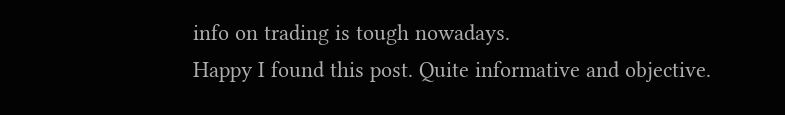info on trading is tough nowadays.
Happy I found this post. Quite informative and objective.